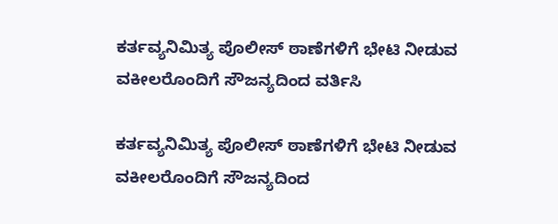ಕರ್ತವ್ಯನಿಮಿತ್ಯ ಪೊಲೀಸ್ ಠಾಣೆಗಳಿಗೆ ಭೇಟಿ ನೀಡುವ ವಕೀಲರೊಂದಿಗೆ ಸೌಜನ್ಯದಿಂದ ವರ್ತಿಸಿ

ಕರ್ತವ್ಯನಿಮಿತ್ಯ ಪೊಲೀಸ್ ಠಾಣೆಗಳಿಗೆ ಭೇಟಿ ನೀಡುವ ವಕೀಲರೊಂದಿಗೆ ಸೌಜನ್ಯದಿಂದ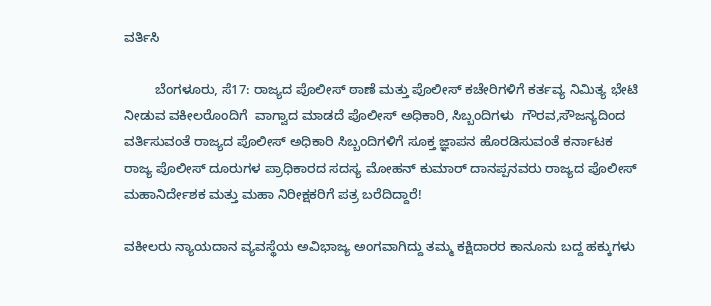ವರ್ತಿಸಿ

        ಬೆಂಗಳೂರು, ಸೆ17: ರಾಜ್ಯದ ಪೊಲೀಸ್ ಠಾಣೆ ಮತ್ತು ಪೊಲೀಸ್ ಕಚೇರಿಗಳಿಗೆ ಕರ್ತವ್ಯ ನಿಮಿತ್ಯ ಭೇಟಿ ನೀಡುವ ವಕೀಲರೊಂದಿಗೆ  ವಾಗ್ವಾದ ಮಾಡದೆ ಪೊಲೀಸ್ ಅಧಿಕಾರಿ, ಸಿಬ್ಬಂದಿಗಳು  ಗೌರವ,ಸೌಜನ್ಯದಿಂದ ವರ್ತಿಸುವಂತೆ ರಾಜ್ಯದ ಪೊಲೀಸ್ ಅಧಿಕಾರಿ ಸಿಬ್ಬಂದಿಗಳಿಗೆ ಸೂಕ್ತ ಜ್ಞಾಪನ ಹೊರಡಿಸುವಂತೆ ಕರ್ನಾಟಕ ರಾಜ್ಯ ಪೊಲೀಸ್ ದೂರುಗಳ ಪ್ರಾಧಿಕಾರದ ಸದಸ್ಯ ಮೋಹನ್ ಕುಮಾರ್ ದಾನಪ್ಪನವರು ರಾಜ್ಯದ ಪೊಲೀಸ್ ಮಹಾನಿರ್ದೇಶಕ ಮತ್ತು ಮಹಾ ನಿರೀಕ್ಷಕರಿಗೆ ಪತ್ರ ಬರೆದಿದ್ದಾರೆ!

ವಕೀಲರು ನ್ಯಾಯದಾನ ವ್ಯವಸ್ಥೆಯ ಅವಿಭಾಜ್ಯ ಅಂಗವಾಗಿದ್ದು ತಮ್ಮ ಕಕ್ಷಿದಾರರ ಕಾನೂನು ಬದ್ದ ಹಕ್ಕುಗಳು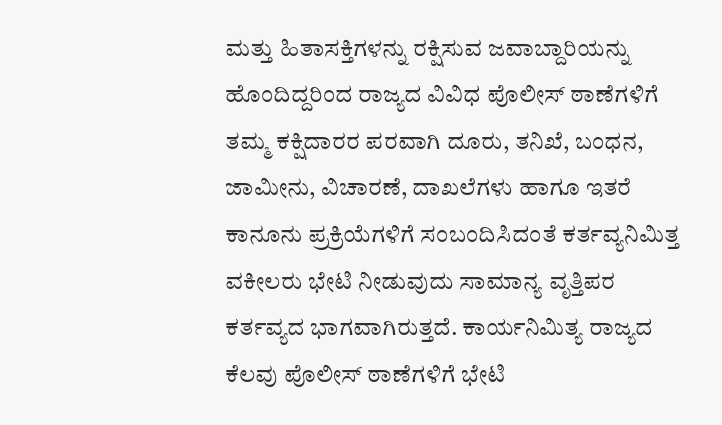ಮತ್ತು ಹಿತಾಸಕ್ತಿಗಳನ್ನು ರಕ್ಷಿಸುವ ಜವಾಬ್ದಾರಿಯನ್ನು ಹೊಂದಿದ್ದರಿಂದ ರಾಜ್ಯದ ವಿವಿಧ ಪೊಲೀಸ್ ಠಾಣೆಗಳಿಗೆ ತಮ್ಮ ಕಕ್ಷಿದಾರರ ಪರವಾಗಿ ದೂರು, ತನಿಖೆ, ಬಂಧನ, ಜಾಮೀನು, ವಿಚಾರಣೆ, ದಾಖಲೆಗಳು ಹಾಗೂ ಇತರೆ ಕಾನೂನು ಪ್ರಕ್ರಿಯೆಗಳಿಗೆ ಸಂಬಂದಿಸಿದಂತೆ ಕರ್ತವ್ಯನಿಮಿತ್ತ ವಕೀಲರು ಭೇಟಿ ನೀಡುವುದು ಸಾಮಾನ್ಯ ವೃತ್ತಿಪರ ಕರ್ತವ್ಯದ ಭಾಗವಾಗಿರುತ್ತದೆ. ಕಾರ್ಯನಿಮಿತ್ಯ ರಾಜ್ಯದ ಕೆಲವು ಪೊಲೀಸ್ ಠಾಣೆಗಳಿಗೆ ಭೇಟಿ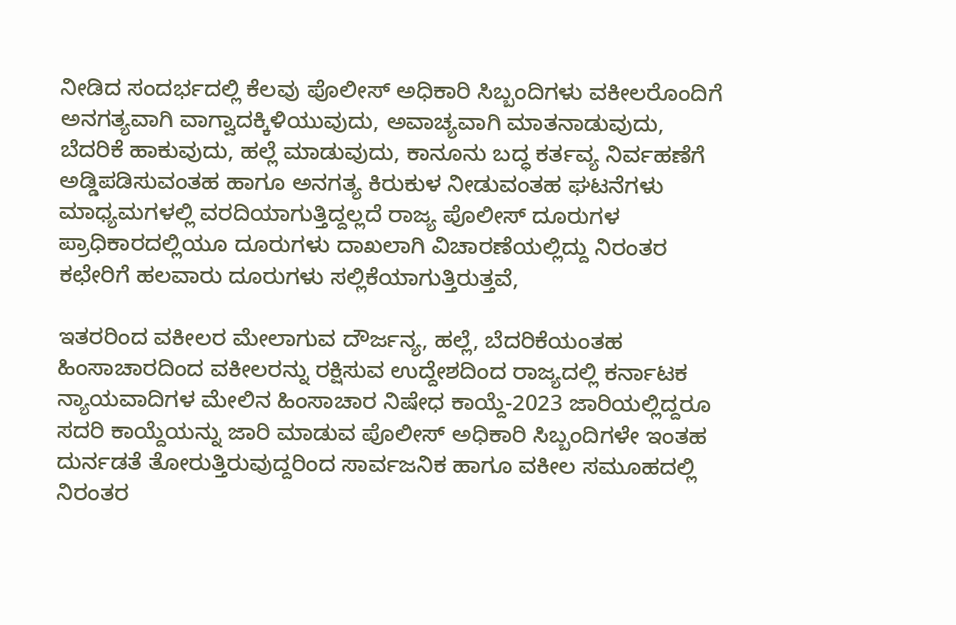ನೀಡಿದ ಸಂದರ್ಭದಲ್ಲಿ ಕೆಲವು ಪೊಲೀಸ್ ಅಧಿಕಾರಿ ಸಿಬ್ಬಂದಿಗಳು ವಕೀಲರೊಂದಿಗೆ ಅನಗತ್ಯವಾಗಿ ವಾಗ್ವಾದಕ್ಕಿಳಿಯುವುದು, ಅವಾಚ್ಯವಾಗಿ ಮಾತನಾಡುವುದು, ಬೆದರಿಕೆ ಹಾಕುವುದು, ಹಲ್ಲೆ ಮಾಡುವುದು, ಕಾನೂನು ಬದ್ಧ ಕರ್ತವ್ಯ ನಿರ್ವಹಣೆಗೆ ಅಡ್ಡಿಪಡಿಸುವಂತಹ ಹಾಗೂ ಅನಗತ್ಯ ಕಿರುಕುಳ ನೀಡುವಂತಹ ಘಟನೆಗಳು ಮಾಧ್ಯಮಗಳಲ್ಲಿ ವರದಿಯಾಗುತ್ತಿದ್ದಲ್ಲದೆ ರಾಜ್ಯ ಪೊಲೀಸ್ ದೂರುಗಳ ಪ್ರಾಧಿಕಾರದಲ್ಲಿಯೂ ದೂರುಗಳು ದಾಖಲಾಗಿ ವಿಚಾರಣೆಯಲ್ಲಿದ್ದು ನಿರಂತರ ಕಛೇರಿಗೆ ಹಲವಾರು ದೂರುಗಳು ಸಲ್ಲಿಕೆಯಾಗುತ್ತಿರುತ್ತವೆ,

ಇತರರಿಂದ ವಕೀಲರ ಮೇಲಾಗುವ ದೌರ್ಜನ್ಯ, ಹಲ್ಲೆ, ಬೆದರಿಕೆಯಂತಹ ಹಿಂಸಾಚಾರದಿಂದ ವಕೀಲರನ್ನು ರಕ್ಷಿಸುವ ಉದ್ದೇಶದಿಂದ ರಾಜ್ಯದಲ್ಲಿ ಕರ್ನಾಟಕ ನ್ಯಾಯವಾದಿಗಳ ಮೇಲಿನ ಹಿಂಸಾಚಾರ ನಿಷೇಧ ಕಾಯ್ದೆ-2023 ಜಾರಿಯಲ್ಲಿದ್ದರೂ ಸದರಿ ಕಾಯ್ದೆಯನ್ನು ಜಾರಿ ಮಾಡುವ ಪೊಲೀಸ್ ಅಧಿಕಾರಿ ಸಿಬ್ಬಂದಿಗಳೇ ಇಂತಹ ದುರ್ನಡತೆ ತೋರುತ್ತಿರುವುದ್ದರಿಂದ ಸಾರ್ವಜನಿಕ ಹಾಗೂ ವಕೀಲ ಸಮೂಹದಲ್ಲಿ ನಿರಂತರ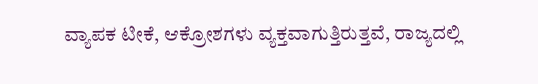ವ್ಯಾಪಕ ಟೀಕೆ, ಆಕ್ರೋಶಗಳು ವ್ಯಕ್ತವಾಗುತ್ತಿರುತ್ತವೆ, ರಾಜ್ಯದಲ್ಲಿ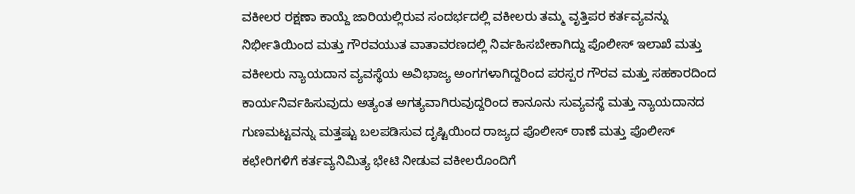ವಕೀಲರ ರಕ್ಷಣಾ ಕಾಯ್ದೆ ಜಾರಿಯಲ್ಲಿರುವ ಸಂದರ್ಭದಲ್ಲಿ ವಕೀಲರು ತಮ್ಮ ವೃತ್ತಿಪರ ಕರ್ತವ್ಯವನ್ನು ನಿರ್ಭೀತಿಯಿಂದ ಮತ್ತು ಗೌರವಯುತ ವಾತಾವರಣದಲ್ಲಿ ನಿರ್ವಹಿಸಬೇಕಾಗಿದ್ದು ಪೊಲೀಸ್ ಇಲಾಖೆ ಮತ್ತು ವಕೀಲರು ನ್ಯಾಯದಾನ ವ್ಯವಸ್ಥೆಯ ಅವಿಭಾಜ್ಯ ಅಂಗಗಳಾಗಿದ್ದರಿಂದ ಪರಸ್ಪರ ಗೌರವ ಮತ್ತು ಸಹಕಾರದಿಂದ ಕಾರ್ಯನಿರ್ವಹಿಸುವುದು ಅತ್ಯಂತ ಅಗತ್ಯವಾಗಿರುವುದ್ದರಿಂದ ಕಾನೂನು ಸುವ್ಯವಸ್ಥೆ ಮತ್ತು ನ್ಯಾಯದಾನದ ಗುಣಮಟ್ಟವನ್ನು ಮತ್ತಷ್ಟು ಬಲಪಡಿಸುವ ದೃಷ್ಟಿಯಿಂದ ರಾಜ್ಯದ ಪೊಲೀಸ್ ಠಾಣೆ ಮತ್ತು ಪೊಲೀಸ್ ಕಛೇರಿಗಳಿಗೆ ಕರ್ತವ್ಯನಿಮಿತ್ಯ ಭೇಟಿ ನೀಡುವ ವಕೀಲರೊಂದಿಗೆ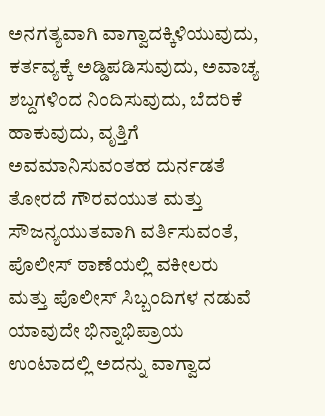ಅನಗತ್ಯವಾಗಿ ವಾಗ್ವಾದಕ್ಕಿಳಿಯುವುದು, ಕರ್ತವ್ಯಕ್ಕೆ ಅಡ್ಡಿಪಡಿಸುವುದು, ಅವಾಚ್ಯ ಶಬ್ದಗಳಿಂದ ನಿಂದಿಸುವುದು, ಬೆದರಿಕೆ ಹಾಕುವುದು, ವೃತ್ತಿಗೆ ಅವಮಾನಿಸುವಂತಹ ದುರ್ನಡತೆ ತೋರದೆ ಗೌರವಯುತ ಮತ್ತು ಸೌಜನ್ಯಯುತವಾಗಿ ವರ್ತಿಸುವಂತೆ, ಪೊಲೀಸ್ ಠಾಣೆಯಲ್ಲಿ ವಕೀಲರು ಮತ್ತು ಪೊಲೀಸ್ ಸಿಬ್ಬಂದಿಗಳ ನಡುವೆ ಯಾವುದೇ ಭಿನ್ನಾಭಿಪ್ರಾಯ ಉಂಟಾದಲ್ಲಿ ಅದನ್ನು ವಾಗ್ವಾದ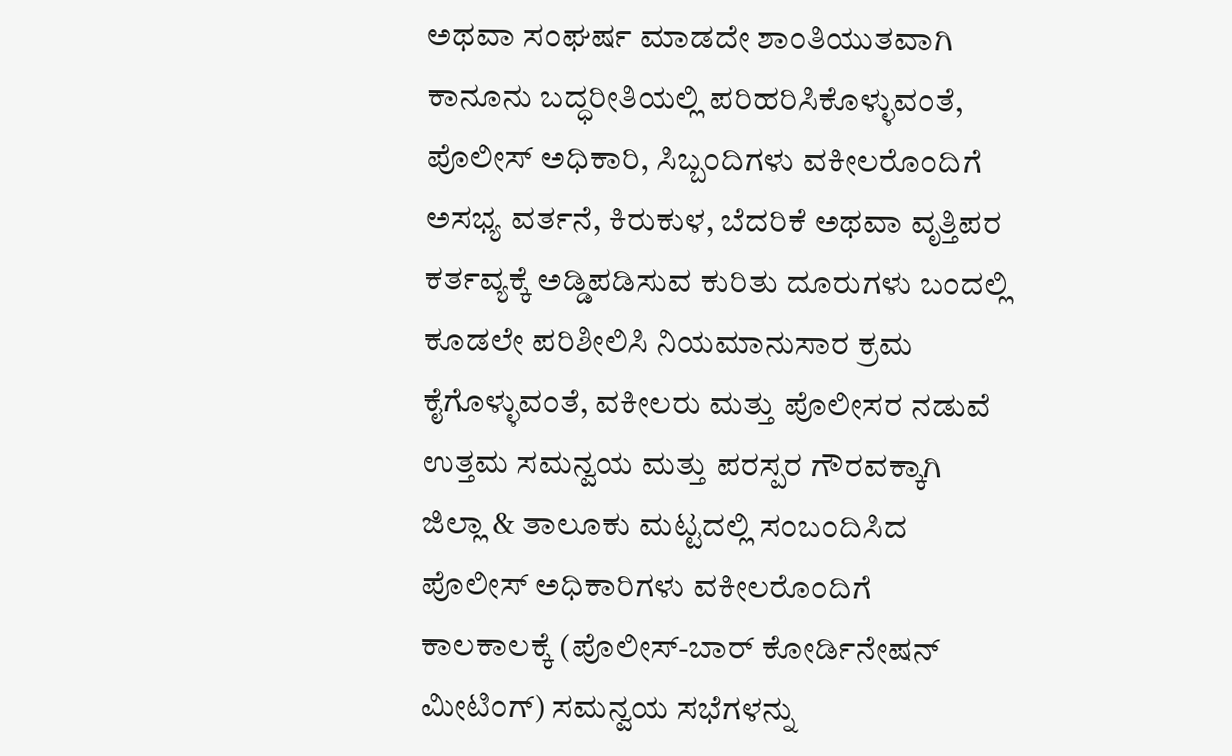ಅಥವಾ ಸಂಘರ್ಷ ಮಾಡದೇ ಶಾಂತಿಯುತವಾಗಿ ಕಾನೂನು ಬದ್ಧರೀತಿಯಲ್ಲಿ ಪರಿಹರಿಸಿಕೊಳ್ಳುವಂತೆ, ಪೊಲೀಸ್ ಅಧಿಕಾರಿ, ಸಿಬ್ಬಂದಿಗಳು ವಕೀಲರೊಂದಿಗೆ ಅಸಭ್ಯ ವರ್ತನೆ, ಕಿರುಕುಳ, ಬೆದರಿಕೆ ಅಥವಾ ವೃತ್ತಿಪರ ಕರ್ತವ್ಯಕ್ಕೆ ಅಡ್ಡಿಪಡಿಸುವ ಕುರಿತು ದೂರುಗಳು ಬಂದಲ್ಲಿ ಕೂಡಲೇ ಪರಿಶೀಲಿಸಿ ನಿಯಮಾನುಸಾರ ಕ್ರಮ ಕೈಗೊಳ್ಳುವಂತೆ, ವಕೀಲರು ಮತ್ತು ಪೊಲೀಸರ ನಡುವೆ ಉತ್ತಮ ಸಮನ್ವಯ ಮತ್ತು ಪರಸ್ಪರ ಗೌರವಕ್ಕಾಗಿ ಜಿಲ್ಲಾ & ತಾಲೂಕು ಮಟ್ಟದಲ್ಲಿ ಸಂಬಂದಿಸಿದ ಪೊಲೀಸ್ ಅಧಿಕಾರಿಗಳು ವಕೀಲರೊಂದಿಗೆ ಕಾಲಕಾಲಕ್ಕೆ (ಪೊಲೀಸ್-ಬಾರ್ ಕೋರ್ಡಿನೇಷನ್ ಮೀಟಿಂಗ್) ಸಮನ್ವಯ ಸಭೆಗಳನ್ನು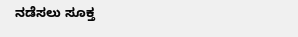ನಡೆಸಲು ಸೂಕ್ತ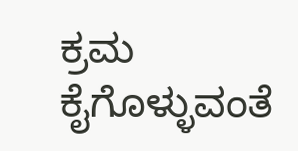ಕ್ರಮ ಕೈಗೊಳ್ಳುವಂತೆ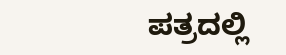ಪತ್ರದಲ್ಲಿ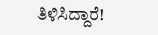ತಿಳಿಸಿದ್ದಾರೆ!